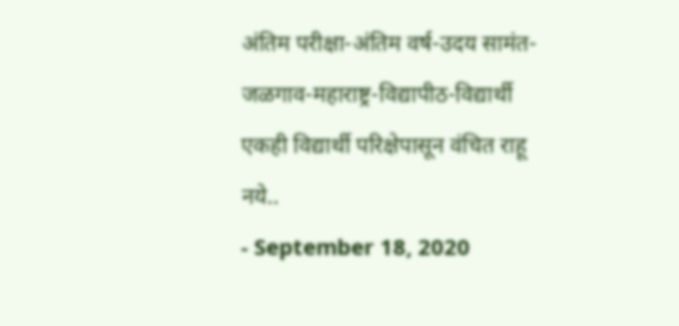अंतिम परीक्षा-अंतिम वर्ष-उदय सामंत-जळगाव-महाराष्ट्र-विद्यापीठ-विद्यार्थी
एकही विद्यार्थी परिक्षेपासून वंचित राहू नये..
- September 18, 2020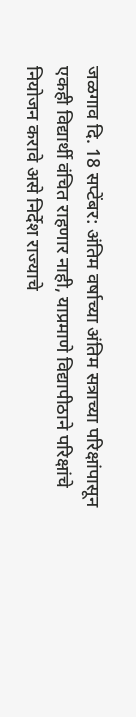जळगाव दि. 18 सप्टेंबर: अंतिम वर्षाच्या अंतिम सत्राच्या परिक्षांपासून एकही विद्यार्थी वंचित राहणार नाही, याप्रमाणे विद्यापीठाने परिक्षांचे नियोजन करावे असे निर्देश राज्याचे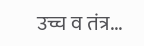उच्च व तंत्र...